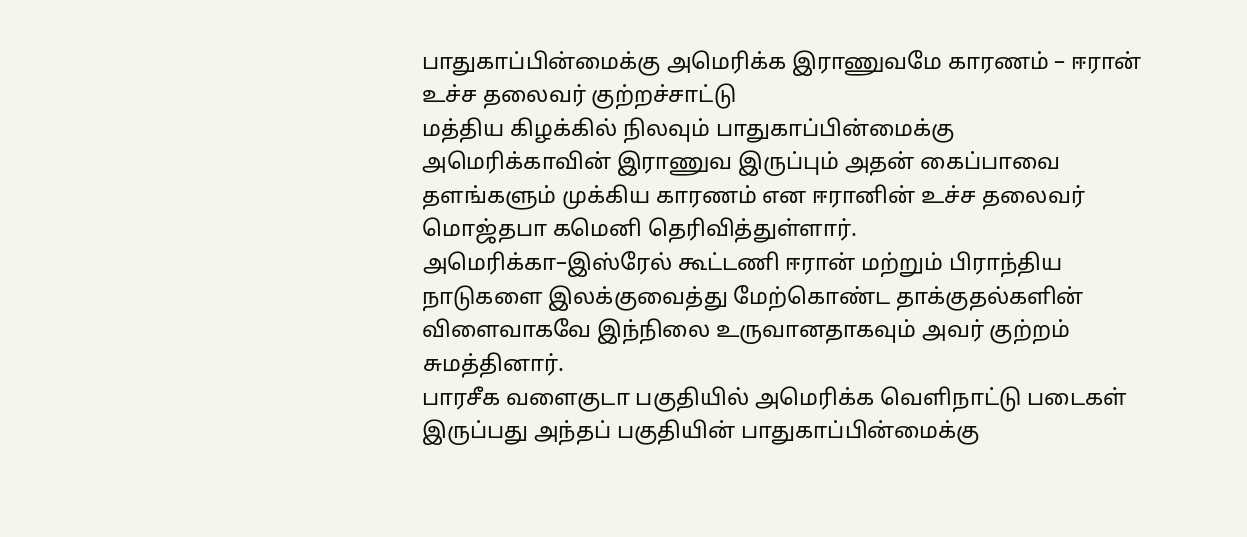பாதுகாப்பின்மைக்கு அமெரிக்க இராணுவமே காரணம் – ஈரான் உச்ச தலைவர் குற்றச்சாட்டு
மத்திய கிழக்கில் நிலவும் பாதுகாப்பின்மைக்கு அமெரிக்காவின் இராணுவ இருப்பும் அதன் கைப்பாவை தளங்களும் முக்கிய காரணம் என ஈரானின் உச்ச தலைவர் மொஜ்தபா கமெனி தெரிவித்துள்ளார்.
அமெரிக்கா–இஸ்ரேல் கூட்டணி ஈரான் மற்றும் பிராந்திய நாடுகளை இலக்குவைத்து மேற்கொண்ட தாக்குதல்களின் விளைவாகவே இந்நிலை உருவானதாகவும் அவர் குற்றம் சுமத்தினார்.
பாரசீக வளைகுடா பகுதியில் அமெரிக்க வெளிநாட்டு படைகள் இருப்பது அந்தப் பகுதியின் பாதுகாப்பின்மைக்கு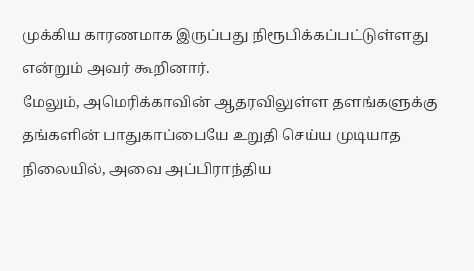முக்கிய காரணமாக இருப்பது நிரூபிக்கப்பட்டுள்ளது என்றும் அவர் கூறினார்.
மேலும், அமெரிக்காவின் ஆதரவிலுள்ள தளங்களுக்கு தங்களின் பாதுகாப்பையே உறுதி செய்ய முடியாத நிலையில், அவை அப்பிராந்திய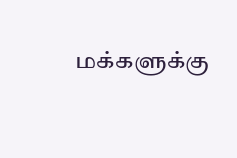மக்களுக்கு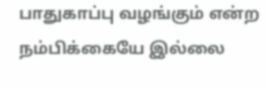பாதுகாப்பு வழங்கும் என்ற நம்பிக்கையே இல்லை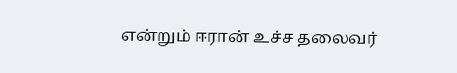என்றும் ஈரான் உச்ச தலைவர்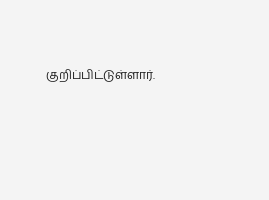குறிப்பிட்டுள்ளார்.